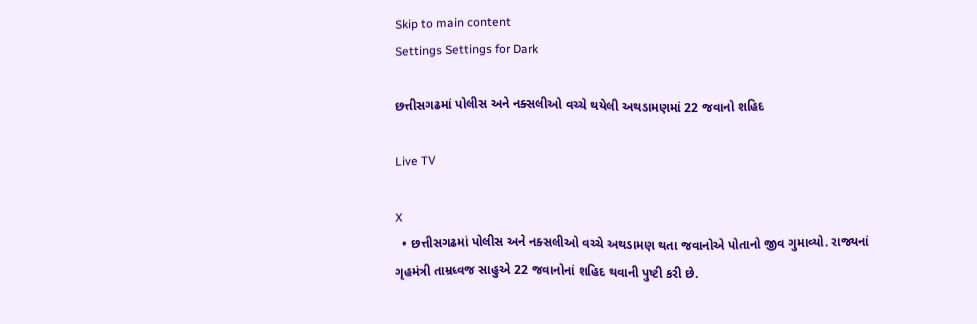Skip to main content
Settings Settings for Dark

છત્તીસગઢમાં પોલીસ અને નક્સલીઓ વચ્ચે થયેલી અથડામણમાં 22 જવાનો શહિદ

Live TV

X
  • છત્તીસગઢમાં પોલીસ અને નક્સલીઓ વચ્ચે અથડામણ થતા જવાનોએ પોતાનો જીવ ગુમાવ્યો. રાજ્યનાં ગૃહમંત્રી તામ્રધ્વજ સાહુએ 22 જવાનોનાં શહિદ થવાની પુષ્ટી કરી છે.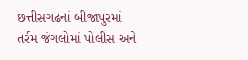છત્તીસગઢનાં બીજાપુરમાં તર્રમ જંગલોમાં પોલીસ અને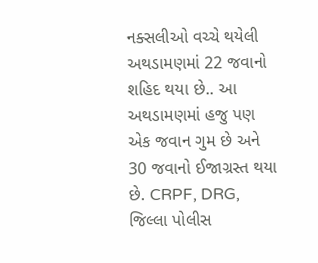નક્સલીઓ વચ્ચે થયેલી અથડામણમાં 22 જવાનો શહિદ થયા છે.. આ અથડામણમાં હજુ પણ એક જવાન ગુમ છે અને 30 જવાનો ઈજાગ્રસ્ત થયા છે. CRPF, DRG, જિલ્લા પોલીસ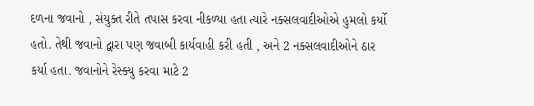દળના જવાનો , સંયુક્ત રીતે તપાસ કરવા નીકળ્યા હતા ત્યારે નક્સલવાદીઓએ હુમલો કર્યો હતો. તેથી જવાનો દ્વારા પણ જવાબી કાર્યવાહી કરી હતી , અને 2 નક્સલવાદીઓને ઠાર કર્યા હતા. જવાનોને રેસ્ક્યુ કરવા માટે 2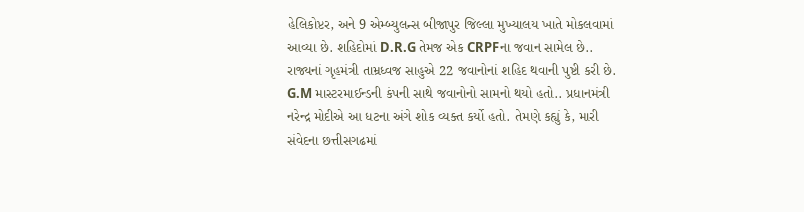હેલિકોપ્ટર, અને 9 એમ્બ્યુલન્સ બીજાપુર જિલ્લા મુખ્યાલય ખાતે મોકલવામાં આવ્યા છે. શહિદોમાં D.R.G તેમજ એક CRPFના જવાન સામેલ છે.. રાજ્યનાં ગૃહમંત્રી તામ્રધ્વજ સાહુએ 22 જવાનોનાં શહિદ થવાની પુષ્ટી કરી છે. G.M માસ્ટરમાઈન્ડની કંપની સાથે જવાનોનો સામનો થયો હતો.. પ્રધાનમંત્રી નરેન્દ્ર મોદીએ આ ધટના અંગે શોક વ્યક્ત કર્યો હતો. તેમણે કહ્યું કે, મારી સંવેદના છત્તીસગઢમાં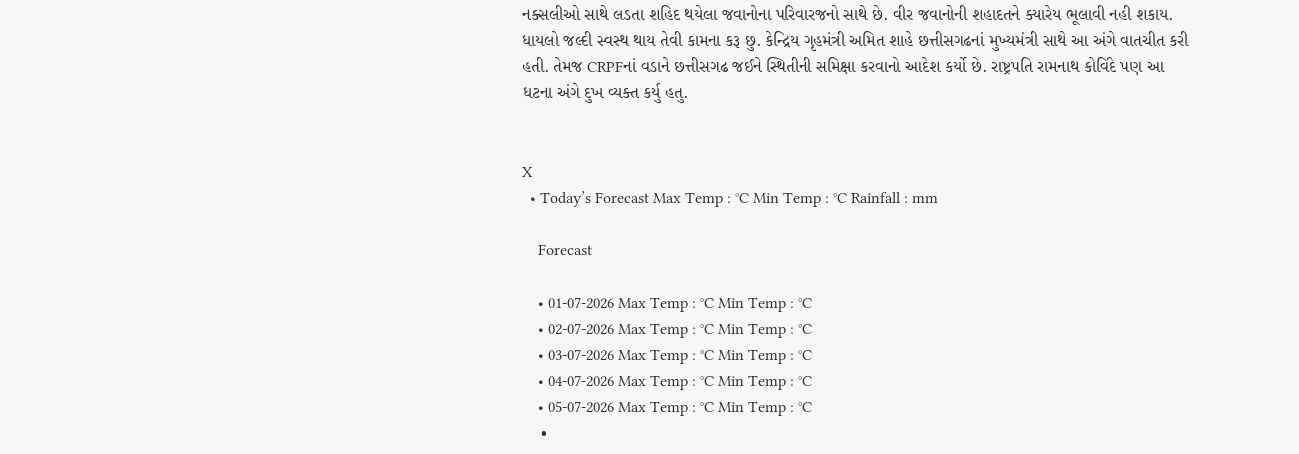નક્સલીઓ સાથે લડતા શહિદ થયેલા જવાનોના પરિવારજનો સાથે છે. વીર જવાનોની શહાદતને ક્યારેય ભૂલાવી નહી શકાય. ધાયલો જલ્દી સ્વસ્થ થાય તેવી કામના કરૂ છુ. કેન્દ્રિય ગૃહમંત્રી અમિત શાહે છત્તીસગઢનાં મુખ્યમંત્રી સાથે આ અંગે વાતચીત કરી હતી. તેમજ CRPFનાં વડાને છત્તીસગઢ જઈને સ્થિતીની સમિક્ષા કરવાનો આદેશ કર્યો છે. રાષ્ટ્રપતિ રામનાથ કોવિંદે પણ આ ધટના અંગે દુખ વ્યક્ત કર્યુ હતુ.


X
  • Today’s Forecast Max Temp : °C Min Temp : °C Rainfall : mm

    Forecast

    • 01-07-2026 Max Temp : °C Min Temp : °C
    • 02-07-2026 Max Temp : °C Min Temp : °C
    • 03-07-2026 Max Temp : °C Min Temp : °C
    • 04-07-2026 Max Temp : °C Min Temp : °C
    • 05-07-2026 Max Temp : °C Min Temp : °C
    •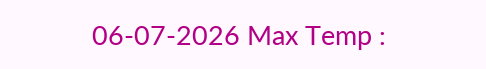06-07-2026 Max Temp :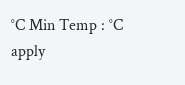°C Min Temp : °C
apply